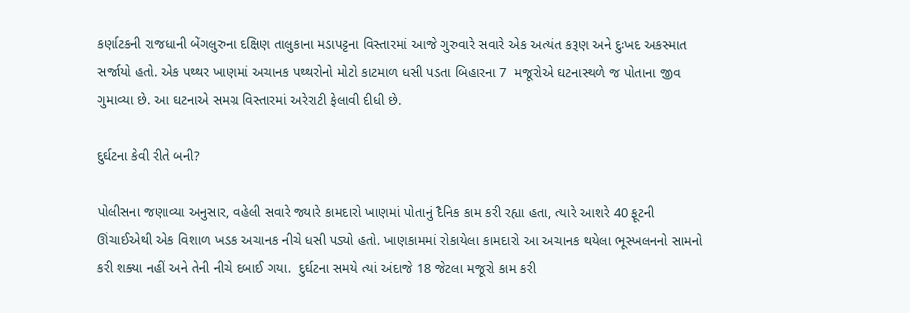કર્ણાટકની રાજધાની બેંગલુરુના દક્ષિણ તાલુકાના મડાપટ્ટના વિસ્તારમાં આજે ગુરુવારે સવારે એક અત્યંત કરૂણ અને દુઃખદ અકસ્માત સર્જાયો હતો. એક પથ્થર ખાણમાં અચાનક પથ્થરોનો મોટો કાટમાળ ધસી પડતા બિહારના 7  મજૂરોએ ઘટનાસ્થળે જ પોતાના જીવ ગુમાવ્યા છે. આ ઘટનાએ સમગ્ર વિસ્તારમાં અરેરાટી ફેલાવી દીધી છે.

દુર્ઘટના કેવી રીતે બની?

પોલીસના જણાવ્યા અનુસાર, વહેલી સવારે જ્યારે કામદારો ખાણમાં પોતાનું દૈનિક કામ કરી રહ્યા હતા, ત્યારે આશરે 40 ફૂટની ઊંચાઈએથી એક વિશાળ ખડક અચાનક નીચે ધસી પડ્યો હતો. ખાણકામમાં રોકાયેલા કામદારો આ અચાનક થયેલા ભૂસ્ખલનનો સામનો કરી શક્યા નહીં અને તેની નીચે દબાઈ ગયા.  દુર્ઘટના સમયે ત્યાં અંદાજે 18 જેટલા મજૂરો કામ કરી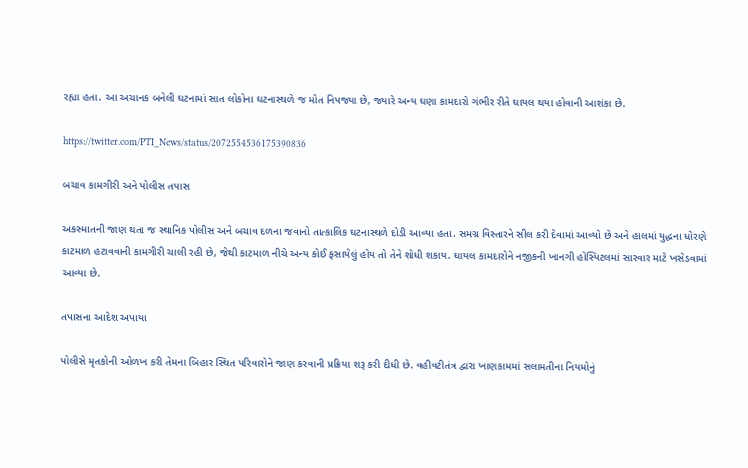રહ્યા હતા. આ અચાનક બનેલી ઘટનામાં સાત લોકોના ઘટનાસ્થળે જ મોત નિપજ્યા છે, જ્યારે અન્ય ઘણા કામદારો ગંભીર રીતે ઘાયલ થયા હોવાની આશંકા છે.

https://twitter.com/PTI_News/status/2072554536175390836

બચાવ કામગીરી અને પોલીસ તપાસ

અકસ્માતની જાણ થતા જ સ્થાનિક પોલીસ અને બચાવ દળના જવાનો તાત્કાલિક ઘટનાસ્થળે દોડી આવ્યા હતા. સમગ્ર વિસ્તારને સીલ કરી દેવામાં આવ્યો છે અને હાલમાં યુદ્ધના ધોરણે કાટમાળ હટાવવાની કામગીરી ચાલી રહી છે, જેથી કાટમાળ નીચે અન્ય કોઈ ફસાયેલું હોય તો તેને શોધી શકાય. ઘાયલ કામદારોને નજીકની ખાનગી હોસ્પિટલમાં સારવાર માટે ખસેડવામાં આવ્યા છે.

તપાસના આદેશ અપાયા

પોલીસે મૃતકોની ઓળખ કરી તેમના બિહાર સ્થિત પરિવારોને જાણ કરવાની પ્રક્રિયા શરૂ કરી દીધી છે. વહીવટીતંત્ર દ્વારા ખાણકામમાં સલામતીના નિયમોનું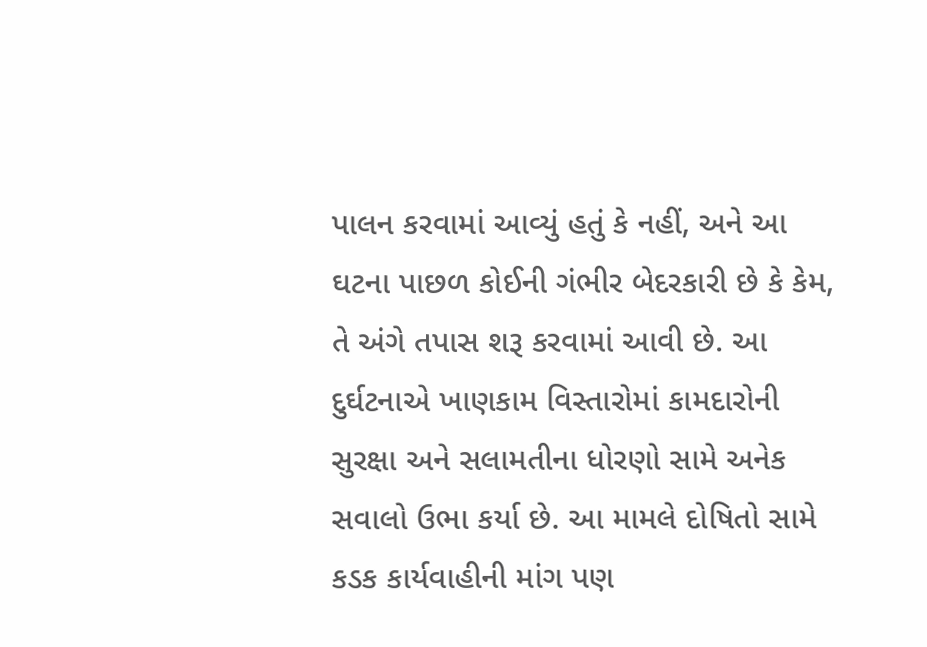પાલન કરવામાં આવ્યું હતું કે નહીં, અને આ ઘટના પાછળ કોઈની ગંભીર બેદરકારી છે કે કેમ, તે અંગે તપાસ શરૂ કરવામાં આવી છે. આ દુર્ઘટનાએ ખાણકામ વિસ્તારોમાં કામદારોની સુરક્ષા અને સલામતીના ધોરણો સામે અનેક સવાલો ઉભા કર્યા છે. આ મામલે દોષિતો સામે કડક કાર્યવાહીની માંગ પણ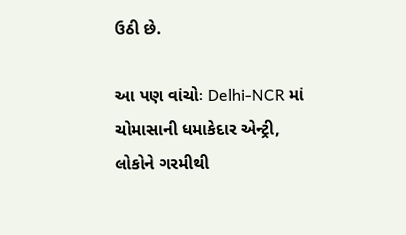ઉઠી છે.

આ પણ વાંચોઃ Delhi-NCR માં ચોમાસાની ધમાકેદાર એન્ટ્રી, લોકોને ગરમીથી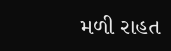મળી રાહત